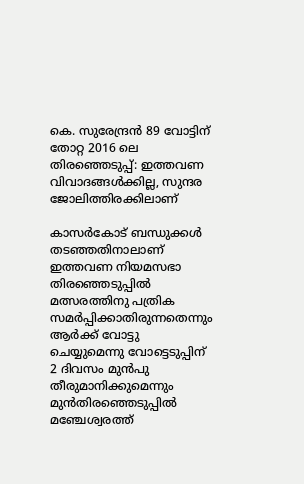കെ. സുരേന്ദ്രന്‍ 89 വോട്ടിന് തോറ്റ 2016 ലെ തിരഞ്ഞെടുപ്പ്: ഇത്തവണ വിവാദങ്ങള്‍ക്കില്ല, സുന്ദര ജോലിത്തിരക്കിലാണ്

കാസര്‍കോട് ബന്ധുക്കള്‍ തടഞ്ഞതിനാലാണ് ഇത്തവണ നിയമസഭാ
തിരഞ്ഞെടുപ്പില്‍ മത്സരത്തിനു പത്രിക സമര്‍പ്പിക്കാതിരുന്നതെന്നും ആര്‍ക്ക് വോട്ടു ചെയ്യുമെന്നു വോട്ടെടുപ്പിന് 2 ദിവസം മുന്‍പു തീരുമാനിക്കുമെന്നും മുന്‍തിരഞ്ഞെടുപ്പില്‍ മഞ്ചേശ്വരത്ത്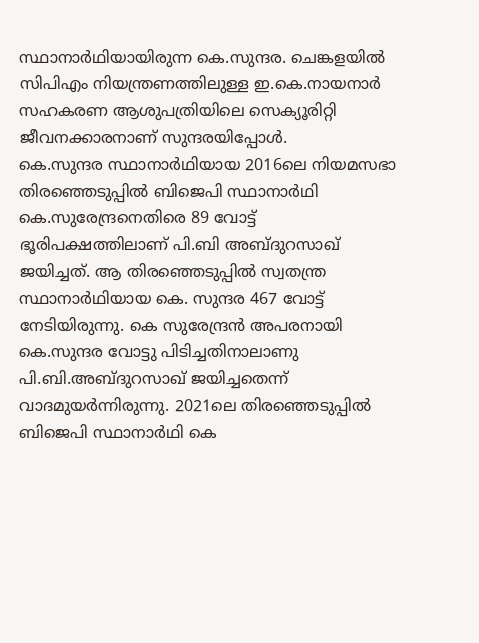സ്ഥാനാര്‍ഥിയായിരുന്ന കെ.സുന്ദര. ചെങ്കളയില്‍ സിപിഎം നിയന്ത്രണത്തിലുള്ള ഇ.കെ.നായനാര്‍ സഹകരണ ആശുപത്രിയിലെ സെക്യൂരിറ്റി ജീവനക്കാരനാണ് സുന്ദരയിപ്പോള്‍.
കെ.സുന്ദര സ്ഥാനാര്‍ഥിയായ 2016ലെ നിയമസഭാ തിരഞ്ഞെടുപ്പില്‍ ബിജെപി സ്ഥാനാര്‍ഥി കെ.സുരേന്ദ്രനെതിരെ 89 വോട്ട് ഭൂരിപക്ഷത്തിലാണ് പി.ബി അബ്ദുറസാഖ് ജയിച്ചത്. ആ തിരഞ്ഞെടുപ്പില്‍ സ്വതന്ത്ര സ്ഥാനാര്‍ഥിയായ കെ. സുന്ദര 467 വോട്ട് നേടിയിരുന്നു. കെ സുരേന്ദ്രന്‍ അപരനായി കെ.സുന്ദര വോട്ടു പിടിച്ചതിനാലാണു പി.ബി.അബ്ദുറസാഖ് ജയിച്ചതെന്ന് വാദമുയര്‍ന്നിരുന്നു. 2021ലെ തിരഞ്ഞെടുപ്പില്‍ ബിജെപി സ്ഥാനാര്‍ഥി കെ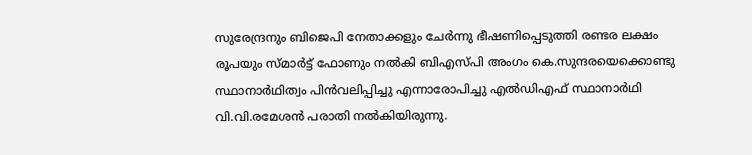സുരേന്ദ്രനും ബിജെപി നേതാക്കളും ചേര്‍ന്നു ഭീഷണിപ്പെടുത്തി രണ്ടര ലക്ഷം രൂപയും സ്മാര്‍ട്ട് ഫോണും നല്‍കി ബിഎസ്പി അംഗം കെ.സുന്ദരയെക്കൊണ്ടു സ്ഥാനാര്‍ഥിത്വം പിന്‍വലിപ്പിച്ചു എന്നാരോപിച്ചു എല്‍ഡിഎഫ് സ്ഥാനാര്‍ഥി വി.വി.രമേശന്‍ പരാതി നല്‍കിയിരുന്നു.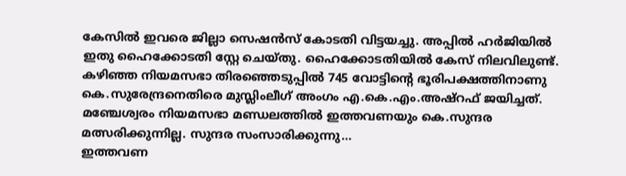കേസില്‍ ഇവരെ ജില്ലാ സെഷന്‍സ് കോടതി വിട്ടയച്ചു. അപ്പില്‍ ഹര്‍ജിയില്‍
ഇതു ഹൈക്കോടതി സ്റ്റേ ചെയ്തു. ഹൈക്കോടതിയില്‍ കേസ് നിലവിലുണ്ട്. കഴിഞ്ഞ നിയമസഭാ തിരഞ്ഞെടുപ്പില്‍ 745 വോട്ടിന്റെ ഭൂരിപക്ഷത്തിനാണു കെ.സുരേന്ദ്രനെതിരെ മുസ്ലിംലീഗ് അംഗം എ.കെ.എം.അഷ്‌റഫ് ജയിച്ചത്. മഞ്ചേശ്വരം നിയമസഭാ മണ്ഡലത്തില്‍ ഇത്തവണയും കെ.സുന്ദര മത്സരിക്കുന്നില്ല. സുന്ദര സംസാരിക്കുന്നു…
ഇത്തവണ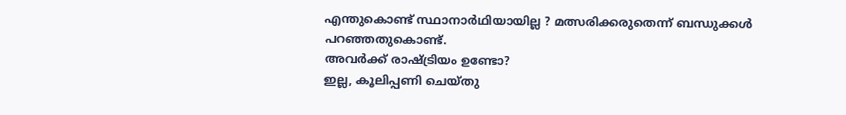എന്തുകൊണ്ട് സ്ഥാനാര്‍ഥിയായില്ല ? മത്സരിക്കരുതെന്ന് ബന്ധുക്കള്‍ പറഞ്ഞതുകൊണ്ട്.
അവര്‍ക്ക് രാഷ്ട്രിയം ഉണ്ടോ?
ഇല്ല, കൂലിപ്പണി ചെയ്തു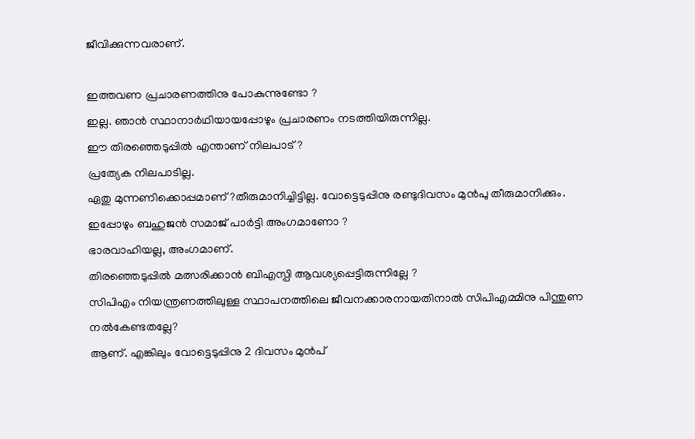ജീവിക്കുന്നവരാണ്.

ഇത്തവണ പ്രചാരണത്തിനു പോകുന്നുണ്ടോ ?
ഇല്ല. ഞാന്‍ സ്ഥാനാര്‍ഥിയായപ്പോഴും പ്രചാരണം നടത്തിയിരുന്നില്ല.
ഈ തിരഞ്ഞെടുപ്പില്‍ എന്താണ് നിലപാട് ?
പ്രത്യേക നിലപാടില്ല.
ഏതു മുന്നണിക്കൊപ്പമാണ് ?തീരുമാനിച്ചിട്ടില്ല. വോട്ടെടുപ്പിനു രണ്ടുദിവസം മുന്‍പു തീരുമാനിക്കും.
ഇപ്പോഴും ബഹുജന്‍ സമാജ് പാര്‍ട്ടി അംഗമാണോ ?
ഭാരവാഹിയല്ല, അംഗമാണ്.
തിരഞ്ഞെടുപ്പില്‍ മത്സരിക്കാന്‍ ബിഎസ്പി ആവശ്യപ്പെട്ടിരുന്നില്ലേ ?
സിപിഎം നിയന്ത്രണത്തിലുള്ള സ്ഥാപനത്തിലെ ജീവനക്കാരനായതിനാല്‍ സിപിഎമ്മിനു പിന്തുണ നല്‍കേണ്ടതല്ലേ?
ആണ്. എങ്കിലും വോട്ടെടുപ്പിനു 2 ദിവസം മുന്‍പ്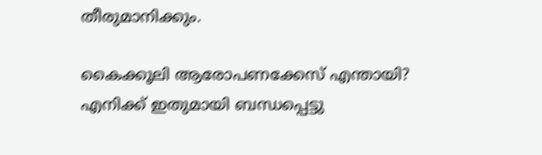തീരുമാനിക്കും.

കൈക്കൂലി ആരോപണക്കേസ് എന്തായി?
എനിക്ക് ഇതുമായി ബന്ധപ്പെട്ടു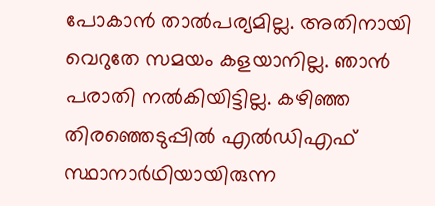പോകാന്‍ താല്‍പര്യമില്ല. അതിനായി വെറുതേ സമയം കളയാനില്ല. ഞാന്‍ പരാതി നല്‍കിയിട്ടില്ല. കഴിഞ്ഞ തിരഞ്ഞെടുപ്പില്‍ എല്‍ഡിഎഫ് സ്ഥാനാര്‍ഥിയായിരുന്ന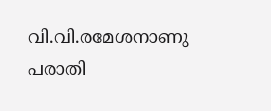വി.വി.രമേശനാണു പരാതി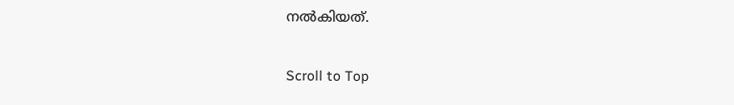നല്‍കിയത്.

Scroll to Top